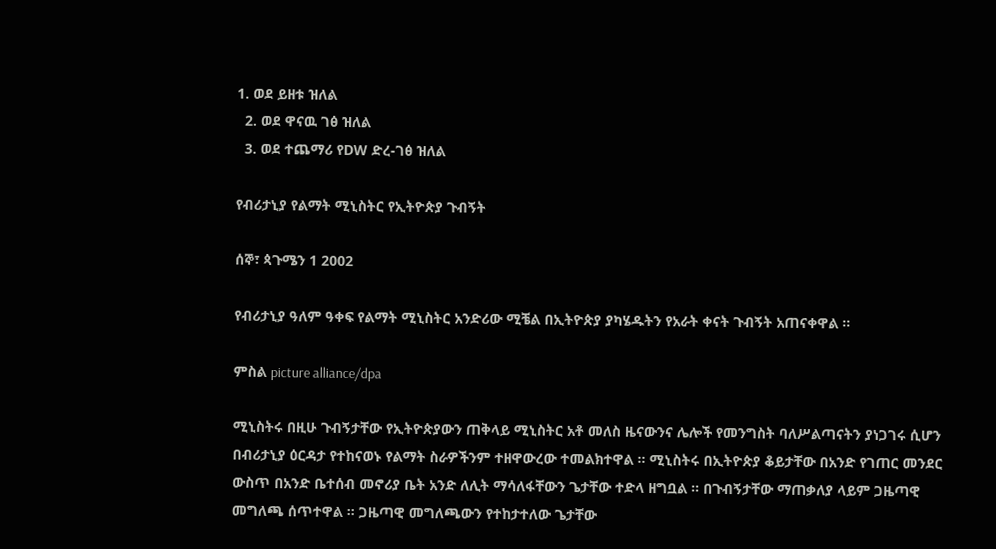1. ወደ ይዘቱ ዝለል
  2. ወደ ዋናዉ ገፅ ዝለል
  3. ወደ ተጨማሪ የDW ድረ-ገፅ ዝለል

የብሪታኒያ የልማት ሚኒስትር የኢትዮጵያ ጉብኝት

ሰኞ፣ ጳጉሜን 1 2002

የብሪታኒያ ዓለም ዓቀፍ የልማት ሚኒስትር አንድሪው ሚቼል በኢትዮጵያ ያካሄዱትን የአራት ቀናት ጉብኝት አጠናቀዋል ።

ምስል picture alliance/dpa

ሚኒስትሩ በዚሁ ጉብኝታቸው የኢትዮጵያውን ጠቅላይ ሚኒስትር አቶ መለስ ዜናውንና ሌሎች የመንግስት ባለሥልጣናትን ያነጋገሩ ሲሆን በብሪታኒያ ዕርዳታ የተከናወኑ የልማት ስራዎችንም ተዘዋውረው ተመልክተዋል ። ሚኒስትሩ በኢትዮጵያ ቆይታቸው በአንድ የገጠር መንደር ውስጥ በአንድ ቤተሰብ መኖሪያ ቤት አንድ ለሊት ማሳለፋቸውን ጌታቸው ተድላ ዘግቧል ። በጉብኝታቸው ማጠቃለያ ላይም ጋዜጣዊ መግለጫ ሰጥተዋል ። ጋዜጣዊ መግለጫውን የተከታተለው ጌታቸው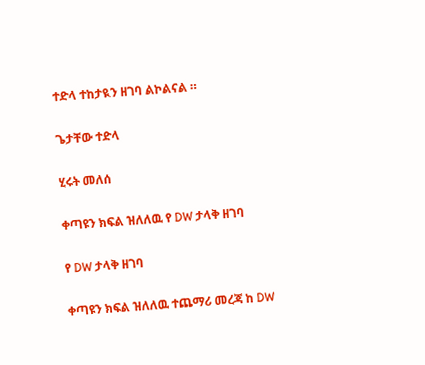ተድላ ተከታዪን ዘገባ ልኮልናል ።

ጌታቸው ተድላ

ሂሩት መለሰ

ቀጣዩን ክፍል ዝለለዉ የ DW ታላቅ ዘገባ

የ DW ታላቅ ዘገባ

ቀጣዩን ክፍል ዝለለዉ ተጨማሪ መረጃ ከ DW